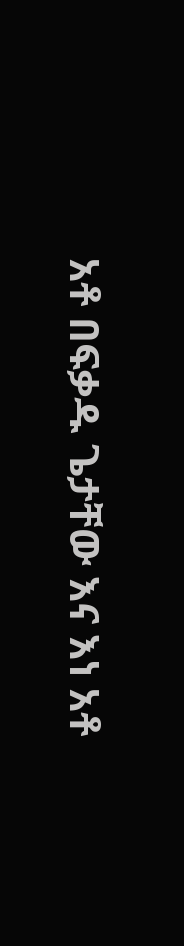አቶ በፍቃዱ ጌታቸው እና እነ አቶ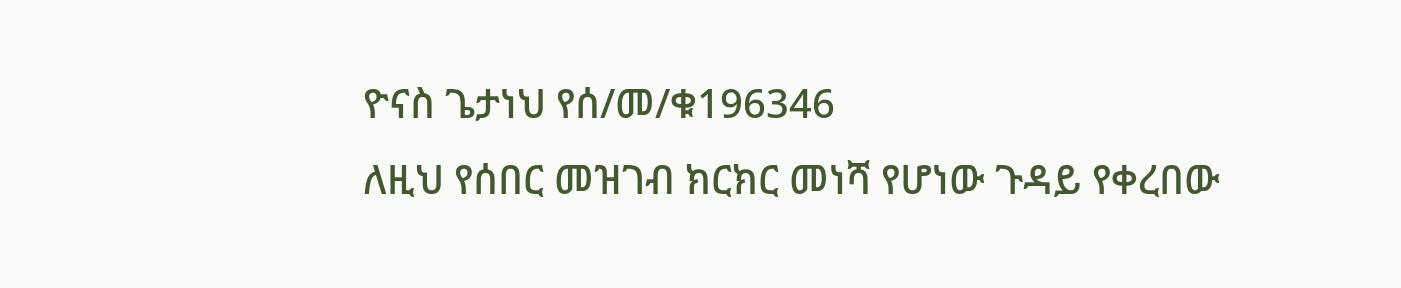ዮናስ ጌታነህ የሰ/መ/ቁ196346
ለዚህ የሰበር መዝገብ ክርክር መነሻ የሆነው ጉዳይ የቀረበው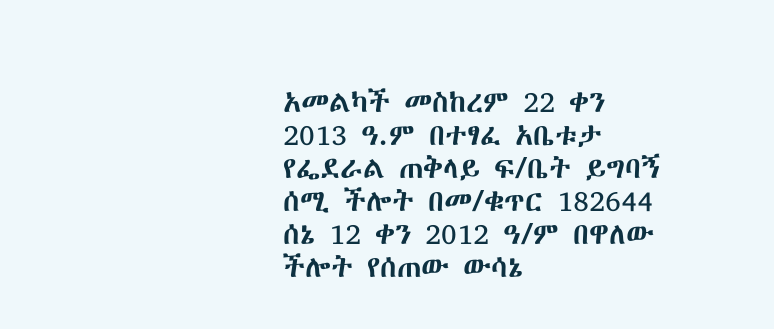አመልካች መስከረም 22 ቀን 2013 ዓ.ም በተፃፈ አቤቱታ የፌደራል ጠቅላይ ፍ/ቤት ይግባኝ ሰሚ ችሎት በመ/ቁጥር 182644 ሰኔ 12 ቀን 2012 ዓ/ም በዋለው ችሎት የሰጠው ውሳኔ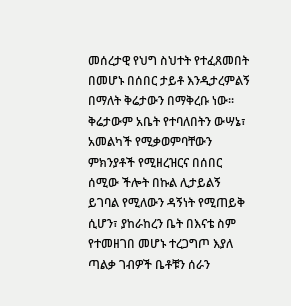መሰረታዊ የህግ ስህተት የተፈጸመበት በመሆኑ በሰበር ታይቶ እንዲታረምልኝ በማለት ቅሬታውን በማቅረቡ ነው፡፡ ቅሬታውም አቤት የተባለበትን ውሣኔ፣ አመልካች የሚቃወምባቸውን ምክንያቶች የሚዘረዝርና በሰበር ሰሚው ችሎት በኩል ሊታይልኝ ይገባል የሚለውን ዳኝነት የሚጠይቅ ሲሆን፣ ያከራከረን ቤት በእናቴ ስም የተመዘገበ መሆኑ ተረጋግጦ እያለ ጣልቃ ገብዎች ቤቶቹን ሰራን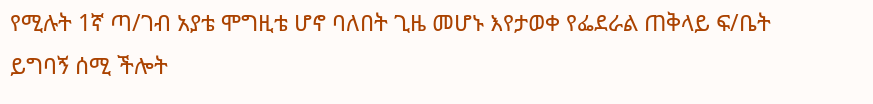የሚሉት 1ኛ ጣ/ገብ አያቴ ሞግዚቴ ሆኖ ባለበት ጊዜ መሆኑ እየታወቀ የፌደራል ጠቅላይ ፍ/ቤት ይግባኝ ሰሚ ችሎት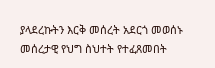ያላደረኩትን እርቅ መሰረት አደርጎ መወሰኑ መሰረታዊ የህግ ስህተት የተፈጸመበት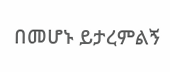በመሆኑ ይታረምልኝ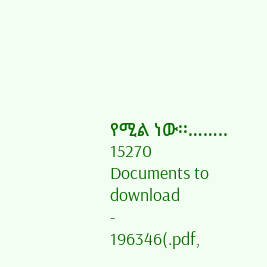የሚል ነው፡፡……..
15270
Documents to download
-
196346(.pdf,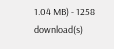1.04 MB) - 1258 download(s)